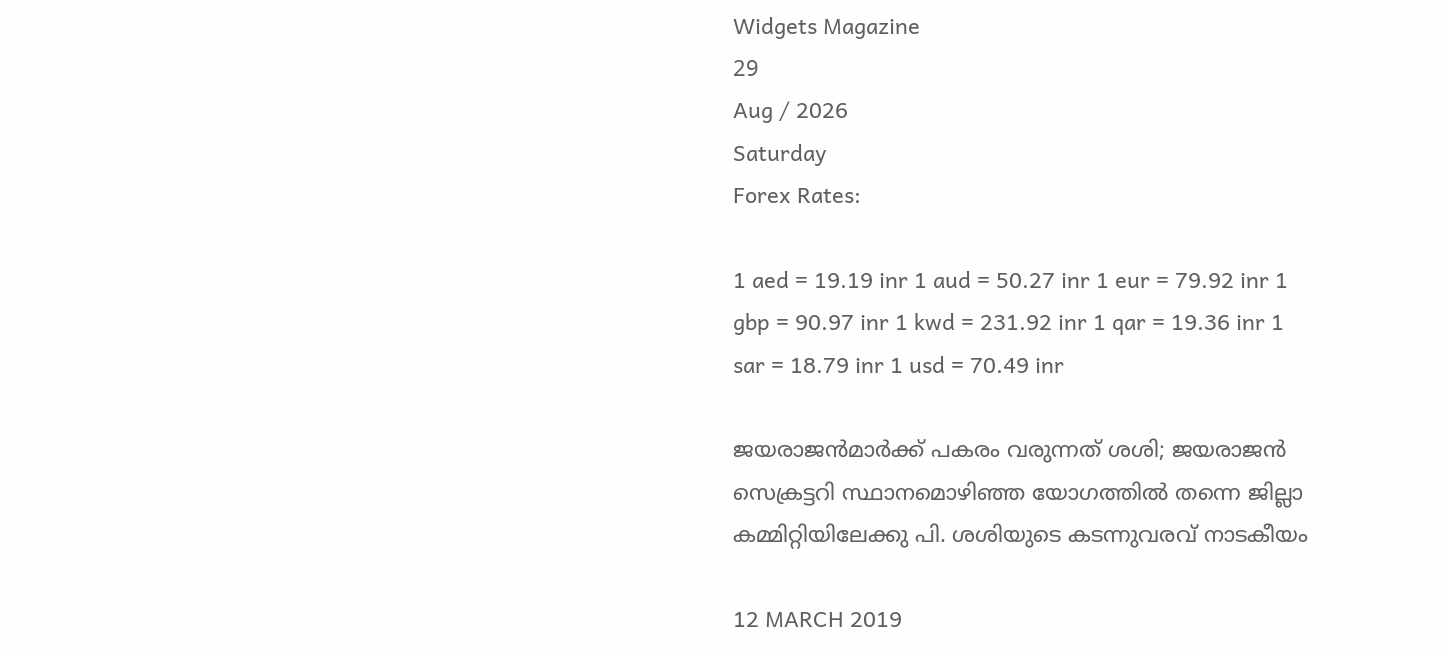Widgets Magazine
29
Aug / 2026
Saturday
Forex Rates:

1 aed = 19.19 inr 1 aud = 50.27 inr 1 eur = 79.92 inr 1 gbp = 90.97 inr 1 kwd = 231.92 inr 1 qar = 19.36 inr 1 sar = 18.79 inr 1 usd = 70.49 inr

ജയരാജന്‍മാര്‍ക്ക് പകരം വരുന്നത് ശശി; ജയരാജന്‍ സെക്രട്ടറി സ്ഥാനമൊഴിഞ്ഞ യോഗത്തില്‍ തന്നെ ജില്ലാ കമ്മിറ്റിയിലേക്കു പി. ശശിയുടെ കടന്നുവരവ് നാടകീയം

12 MARCH 2019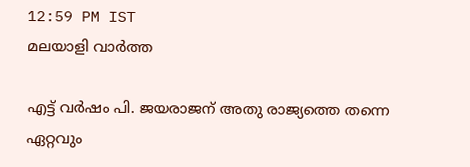12:59 PM IST
മലയാളി വാര്‍ത്ത

എട്ട് വര്‍ഷം പി. ജയരാജന് അതു രാജ്യത്തെ തന്നെ ഏറ്റവും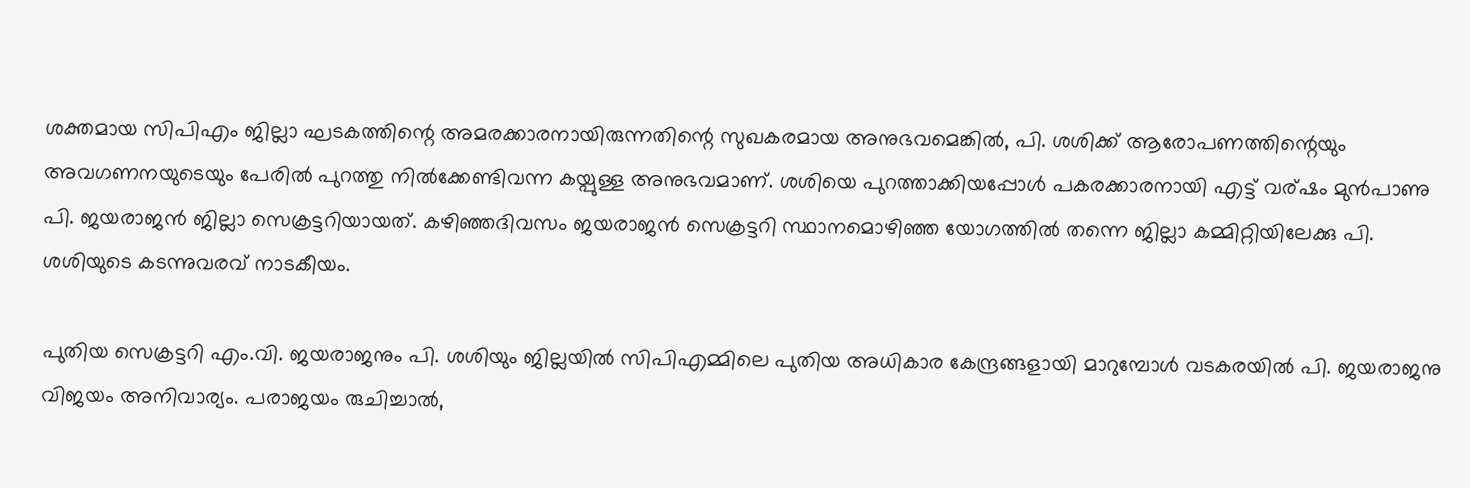ശക്തമായ സിപിഎം ജില്ലാ ഘടകത്തിന്റെ അമരക്കാരനായിരുന്നതിന്റെ സുഖകരമായ അനുഭവമെങ്കില്‍, പി. ശശിക്ക് ആരോപണത്തിന്റെയും അവഗണനയുടെയും പേരില്‍ പുറത്തു നില്‍ക്കേണ്ടിവന്ന കയ്പുള്ള അനുഭവമാണ്. ശശിയെ പുറത്താക്കിയപ്പോള്‍ പകരക്കാരനായി എട്ട് വര്ഷം മുന്‍പാണു പി. ജയരാജന്‍ ജില്ലാ സെക്രട്ടറിയായത്. കഴിഞ്ഞദിവസം ജയരാജന്‍ സെക്രട്ടറി സ്ഥാനമൊഴിഞ്ഞ യോഗത്തില്‍ തന്നെ ജില്ലാ കമ്മിറ്റിയിലേക്കു പി. ശശിയുടെ കടന്നുവരവ് നാടകീയം.

പുതിയ സെക്രട്ടറി എം.വി. ജയരാജനും പി. ശശിയും ജില്ലയില്‍ സിപിഎമ്മിലെ പുതിയ അധികാര കേന്ദ്രങ്ങളായി മാറുമ്പോള്‍ വടകരയില്‍ പി. ജയരാജനു വിജയം അനിവാര്യം. പരാജയം രുചിച്ചാല്‍,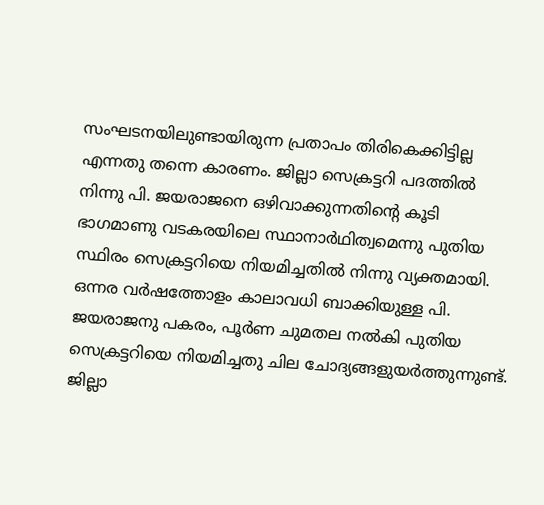സംഘടനയിലുണ്ടായിരുന്ന പ്രതാപം തിരികെക്കിട്ടില്ല എന്നതു തന്നെ കാരണം. ജില്ലാ സെക്രട്ടറി പദത്തില്‍ നിന്നു പി. ജയരാജനെ ഒഴിവാക്കുന്നതിന്റെ കൂടി ഭാഗമാണു വടകരയിലെ സ്ഥാനാര്‍ഥിത്വമെന്നു പുതിയ സ്ഥിരം സെക്രട്ടറിയെ നിയമിച്ചതില്‍ നിന്നു വ്യക്തമായി. ഒന്നര വര്‍ഷത്തോളം കാലാവധി ബാക്കിയുള്ള പി. ജയരാജനു പകരം, പൂര്‍ണ ചുമതല നല്‍കി പുതിയ സെക്രട്ടറിയെ നിയമിച്ചതു ചില ചോദ്യങ്ങളുയര്‍ത്തുന്നുണ്ട്. ജില്ലാ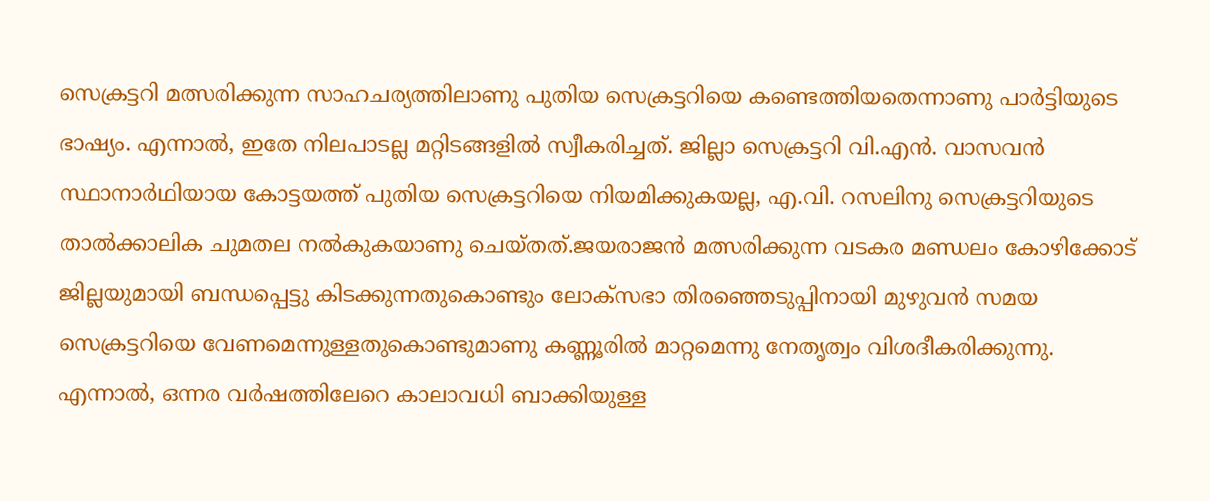സെക്രട്ടറി മത്സരിക്കുന്ന സാഹചര്യത്തിലാണു പുതിയ സെക്രട്ടറിയെ കണ്ടെത്തിയതെന്നാണു പാര്‍ട്ടിയുടെ ഭാഷ്യം. എന്നാല്‍, ഇതേ നിലപാടല്ല മറ്റിടങ്ങളില്‍ സ്വീകരിച്ചത്. ജില്ലാ സെക്രട്ടറി വി.എന്‍. വാസവന്‍ സ്ഥാനാര്‍ഥിയായ കോട്ടയത്ത് പുതിയ സെക്രട്ടറിയെ നിയമിക്കുകയല്ല, എ.വി. റസലിനു സെക്രട്ടറിയുടെ താല്‍ക്കാലിക ചുമതല നല്‍കുകയാണു ചെയ്തത്.ജയരാജന്‍ മത്സരിക്കുന്ന വടകര മണ്ഡലം കോഴിക്കോട് ജില്ലയുമായി ബന്ധപ്പെട്ടു കിടക്കുന്നതുകൊണ്ടും ലോക്‌സഭാ തിരഞ്ഞെടുപ്പിനായി മുഴുവന്‍ സമയ സെക്രട്ടറിയെ വേണമെന്നുള്ളതുകൊണ്ടുമാണു കണ്ണൂരില്‍ മാറ്റമെന്നു നേതൃത്വം വിശദീകരിക്കുന്നു. എന്നാല്‍, ഒന്നര വര്‍ഷത്തിലേറെ കാലാവധി ബാക്കിയുള്ള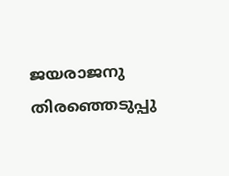ജയരാജനു തിരഞ്ഞെടുപ്പു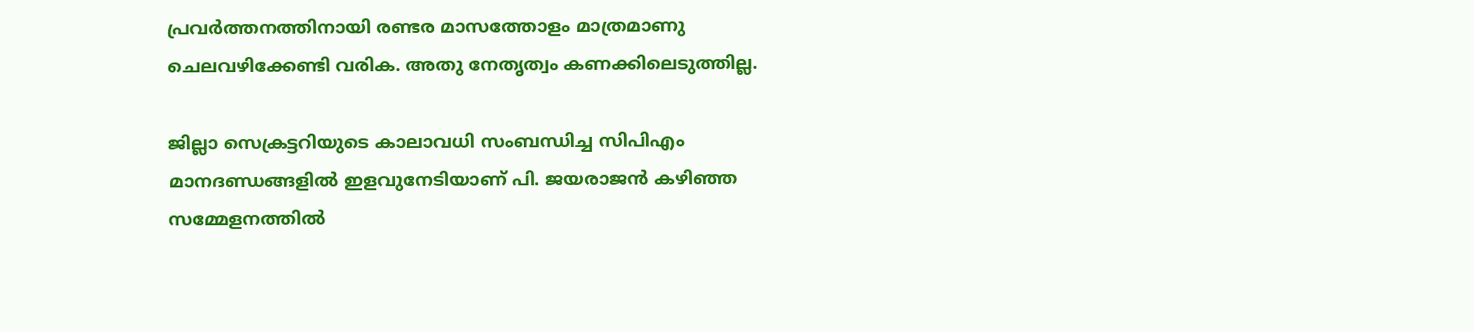പ്രവര്‍ത്തനത്തിനായി രണ്ടര മാസത്തോളം മാത്രമാണു ചെലവഴിക്കേണ്ടി വരിക. അതു നേതൃത്വം കണക്കിലെടുത്തില്ല.

ജില്ലാ സെക്രട്ടറിയുടെ കാലാവധി സംബന്ധിച്ച സിപിഎം മാനദണ്ഡങ്ങളില്‍ ഇളവുനേടിയാണ് പി. ജയരാജന്‍ കഴിഞ്ഞ സമ്മേളനത്തില്‍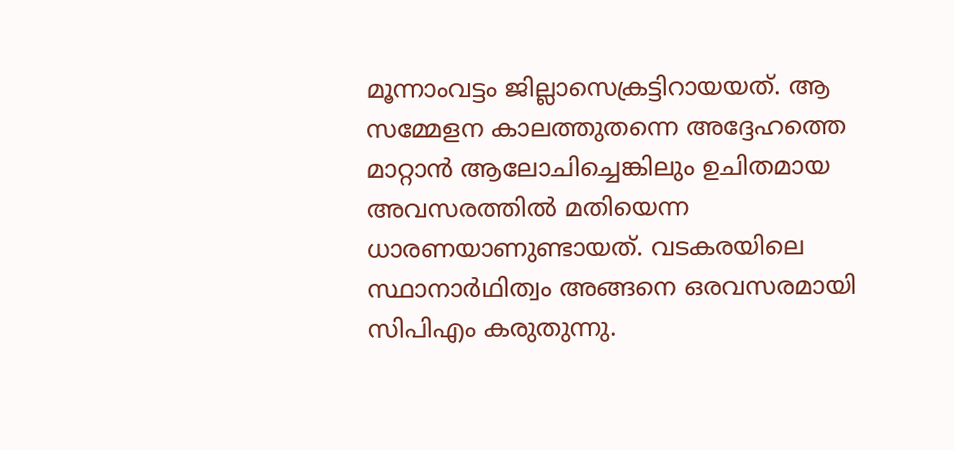മൂന്നാംവട്ടം ജില്ലാസെക്രട്ടിറായയത്. ആ സമ്മേളന കാലത്തുതന്നെ അദ്ദേഹത്തെ മാറ്റാന്‍ ആലോചിച്ചെങ്കിലും ഉചിതമായ അവസരത്തില്‍ മതിയെന്ന ധാരണയാണുണ്ടായത്. വടകരയിലെ സ്ഥാനാര്‍ഥിത്വം അങ്ങനെ ഒരവസരമായി സിപിഎം കരുതുന്നു.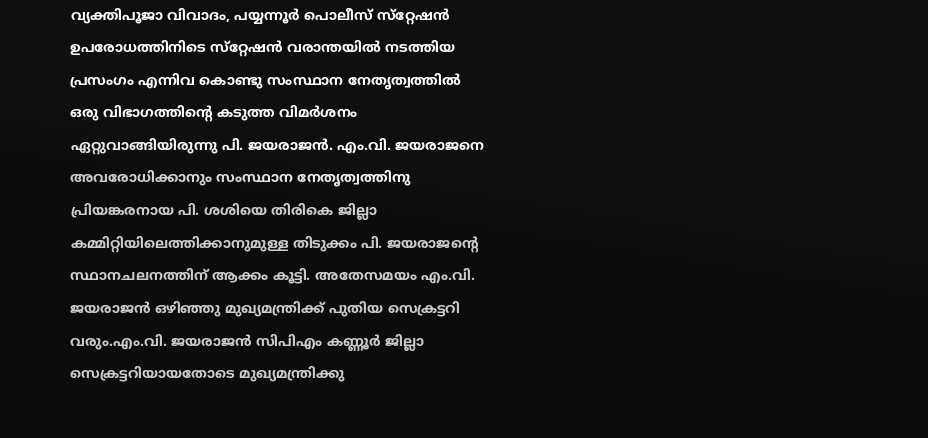വ്യക്തിപൂജാ വിവാദം, പയ്യന്നൂര്‍ പൊലീസ് സ്‌റ്റേഷന്‍ ഉപരോധത്തിനിടെ സ്‌റ്റേഷന്‍ വരാന്തയില്‍ നടത്തിയ പ്രസംഗം എന്നിവ കൊണ്ടു സംസ്ഥാന നേതൃത്വത്തില്‍ ഒരു വിഭാഗത്തിന്റെ കടുത്ത വിമര്‍ശനം ഏറ്റുവാങ്ങിയിരുന്നു പി. ജയരാജന്‍. എം.വി. ജയരാജനെ അവരോധിക്കാനും സംസ്ഥാന നേതൃത്വത്തിനു പ്രിയങ്കരനായ പി. ശശിയെ തിരികെ ജില്ലാ കമ്മിറ്റിയിലെത്തിക്കാനുമുള്ള തിടുക്കം പി. ജയരാജന്റെ സ്ഥാനചലനത്തിന് ആക്കം കൂട്ടി. അതേസമയം എം.വി. ജയരാജന്‍ ഒഴിഞ്ഞു മുഖ്യമന്ത്രിക്ക് പുതിയ സെക്രട്ടറി വരും.എം.വി. ജയരാജന്‍ സിപിഎം കണ്ണൂര്‍ ജില്ലാ സെക്രട്ടറിയായതോടെ മുഖ്യമന്ത്രിക്കു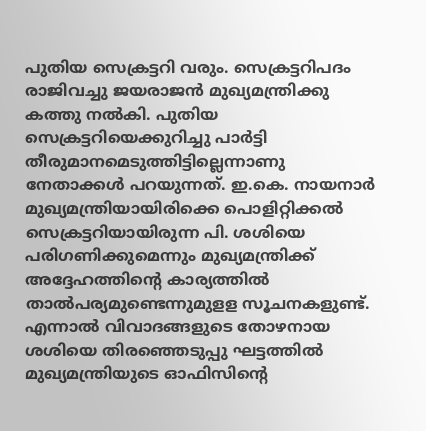പുതിയ സെക്രട്ടറി വരും. സെക്രട്ടറിപദം രാജിവച്ചു ജയരാജന്‍ മുഖ്യമന്ത്രിക്കു കത്തു നല്‍കി. പുതിയ സെക്രട്ടറിയെക്കുറിച്ചു പാര്‍ട്ടി തീരുമാനമെടുത്തിട്ടില്ലെന്നാണു നേതാക്കള്‍ പറയുന്നത്. ഇ.കെ. നായനാര്‍ മുഖ്യമന്ത്രിയായിരിക്കെ പൊളിറ്റിക്കല്‍ സെക്രട്ടറിയായിരുന്ന പി. ശശിയെ പരിഗണിക്കുമെന്നും മുഖ്യമന്ത്രിക്ക് അദ്ദേഹത്തിന്റെ കാര്യത്തില്‍ താല്‍പര്യമുണ്ടെന്നുമുളള സൂചനകളുണ്ട്. എന്നാല്‍ വിവാദങ്ങളുടെ തോഴനായ ശശിയെ തിരഞ്ഞെടുപ്പു ഘട്ടത്തില്‍ മുഖ്യമന്ത്രിയുടെ ഓഫിസിന്റെ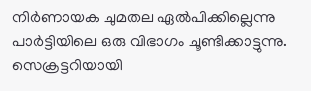നിര്‍ണായക ചുമതല ഏല്‍പിക്കില്ലെന്നു പാര്‍ട്ടിയിലെ ഒരു വിഭാഗം ചൂണ്ടിക്കാട്ടുന്നു. സെക്രട്ടറിയായി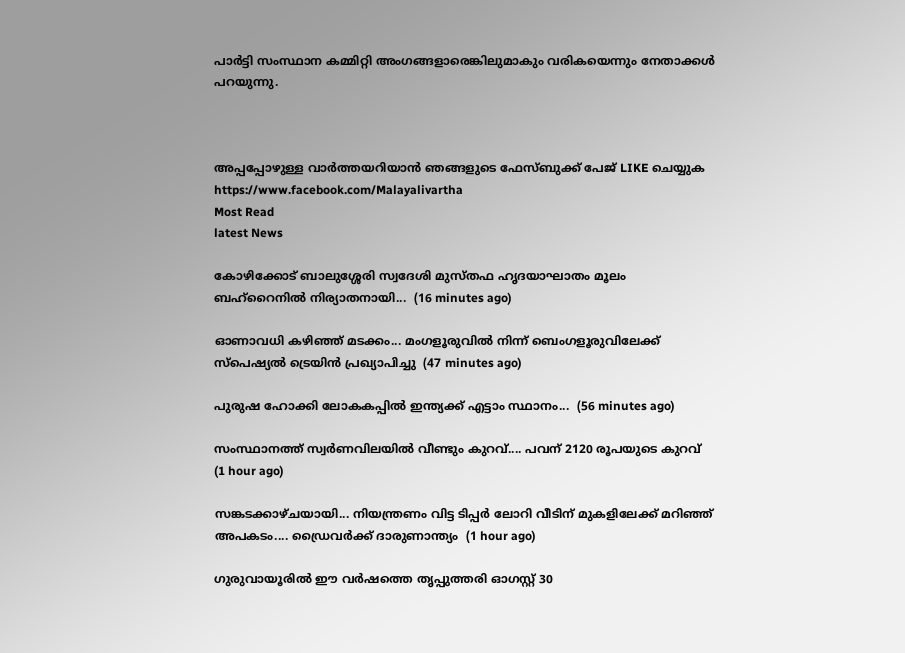പാര്‍ട്ടി സംസ്ഥാന കമ്മിറ്റി അംഗങ്ങളാരെങ്കിലുമാകും വരികയെന്നും നേതാക്കള്‍ പറയുന്നു.



അപ്പപ്പോഴുള്ള വാര്‍ത്തയറിയാന്‍ ഞങ്ങളുടെ ഫേസ്‌ബുക്ക്‌ പേജ് LIKE ചെയ്യുക
https://www.facebook.com/Malayalivartha
Most Read
latest News

കോഴിക്കോട് ബാലുശ്ശേരി സ്വദേശി മുസ്തഫ ഹൃദയാഘാതം മൂലം ബഹ്റൈനിൽ നിര്യാതനായി...  (16 minutes ago)

ഓണാവധി കഴിഞ്ഞ് മടക്കം... മംഗളൂരുവില്‍ നിന്ന് ബെംഗളൂരുവിലേക്ക് സ്‌പെഷ്യല്‍ ട്രെയിന്‍ പ്രഖ്യാപിച്ചു  (47 minutes ago)

പുരുഷ ഹോക്കി ലോകകപ്പിൽ ഇന്ത്യക്ക് എട്ടാം സ്ഥാനം...  (56 minutes ago)

സംസ്ഥാനത്ത് സ്വർണവിലയിൽ വീണ്ടും കുറവ്.... പവന് 2120 രൂപയുടെ കുറവ്  (1 hour ago)

സങ്കടക്കാഴ്ചയായി... നിയന്ത്രണം വിട്ട ടിപ്പർ ലോറി വീടിന് മുകളിലേക്ക് മറിഞ്ഞ് അപകടം.... ഡ്രൈവർക്ക് ദാരുണാന്ത്യം  (1 hour ago)

ഗുരുവായൂരിൽ ഈ വർഷത്തെ തൃപ്പുത്തരി ഓഗസ്റ്റ് 30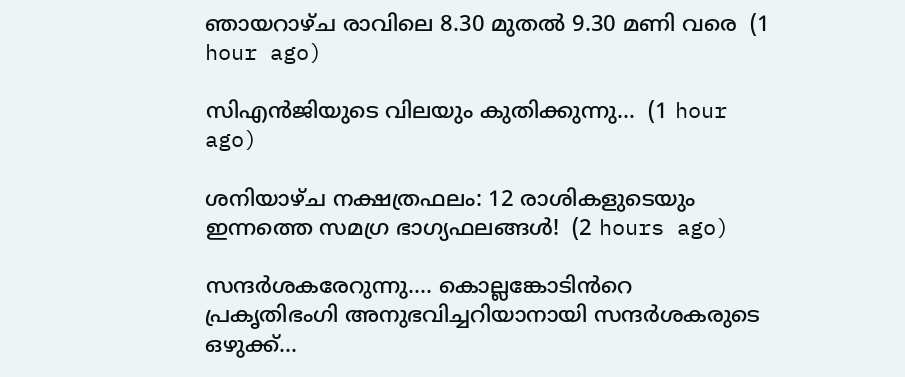ഞായറാഴ്ച രാവിലെ 8.30 മുതൽ 9.30 മണി വരെ  (1 hour ago)

സിഎൻജിയുടെ വിലയും കുതിക്കുന്നു...  (1 hour ago)

ശനിയാഴ്ച നക്ഷത്രഫലം: 12 രാശികളുടെയും ഇന്നത്തെ സമഗ്ര ഭാഗ്യഫലങ്ങൾ!  (2 hours ago)

സന്ദർശകരേറുന്നു.... കൊല്ലങ്കോടിൻറെ പ്രകൃതിഭംഗി അനുഭവിച്ചറിയാനായി സന്ദർശകരുടെ ഒഴുക്ക്...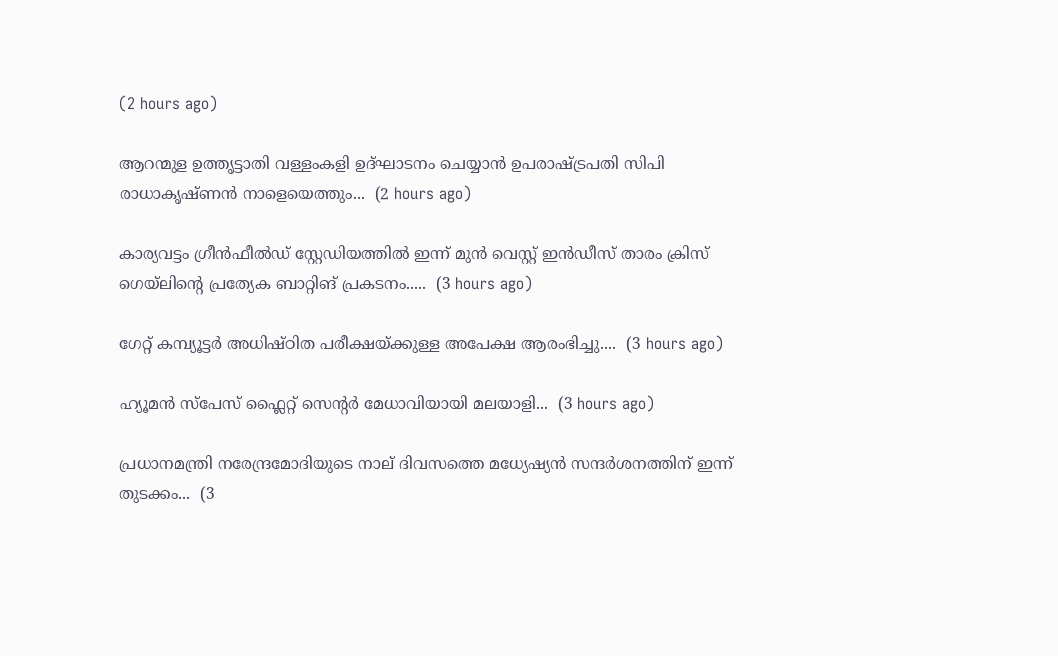(2 hours ago)

ആറന്മുള ഉത്തൃട്ടാതി വള്ളംകളി ഉദ്ഘാടനം ചെയ്യാൻ ഉപരാഷ്ട്രപതി സിപി രാധാകൃഷ്ണൻ നാളെയെത്തും...  (2 hours ago)

കാര്യവട്ടം ഗ്രീൻഫീൽഡ് സ്റ്റേഡിയത്തിൽ ഇന്ന് മുൻ വെസ്റ്റ് ഇൻഡീസ് താരം ക്രിസ് ഗെയ്‌ലിന്റെ പ്രത്യേക ബാറ്റിങ് പ്രകടനം.....  (3 hours ago)

ഗേറ്റ് കമ്പ്യൂട്ടർ അധിഷ്ഠിത പരീക്ഷയ്ക്കുള്ള അപേക്ഷ ആരംഭിച്ചു....  (3 hours ago)

ഹ്യൂമൻ സ്‌പേസ് ഫ്ലൈറ്റ് സെന്റർ മേധാവിയായി മലയാളി...  (3 hours ago)

പ്രധാനമന്ത്രി നരേന്ദ്രമോദിയുടെ നാല് ദിവസത്തെ മധ്യേഷ്യൻ സന്ദർശനത്തിന് ഇന്ന് തുടക്കം...  (3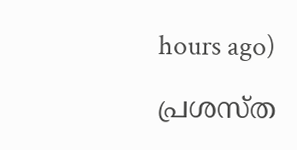hours ago)

പ്രശസ്ത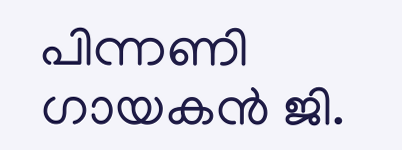പിന്നണി ഗായകൻ ജി.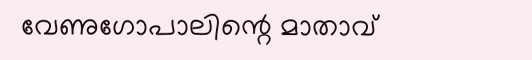വേണുഗോപാലിന്റെ മാതാവ്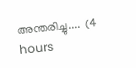അന്തരിച്ചു....  (4 hours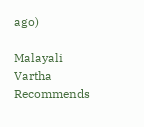ago)

Malayali Vartha Recommends